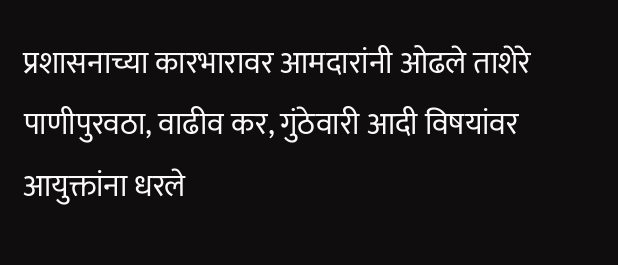प्रशासनाच्या कारभारावर आमदारांनी ओढले ताशेरे
पाणीपुरवठा, वाढीव कर, गुंठेवारी आदी विषयांवर आयुक्तांना धरले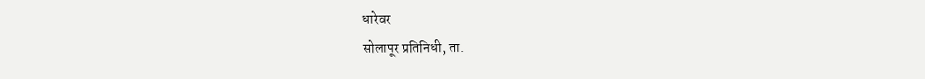धारेवर
सोलापूर प्रतिनिधी, ता.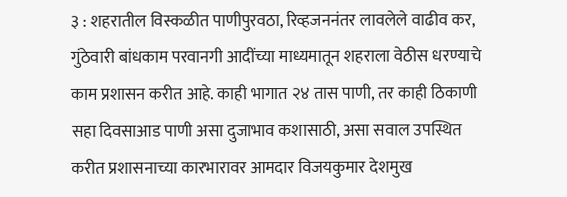३ : शहरातील विस्कळीत पाणीपुरवठा, रिव्हजननंतर लावलेले वाढीव कर, गुंठेवारी बांधकाम परवानगी आदींच्या माध्यमातून शहराला वेठीस धरण्याचे काम प्रशासन करीत आहे. काही भागात २४ तास पाणी, तर काही ठिकाणी सहा दिवसाआड पाणी असा दुजाभाव कशासाठी, असा सवाल उपस्थित करीत प्रशासनाच्या कारभारावर आमदार विजयकुमार देशमुख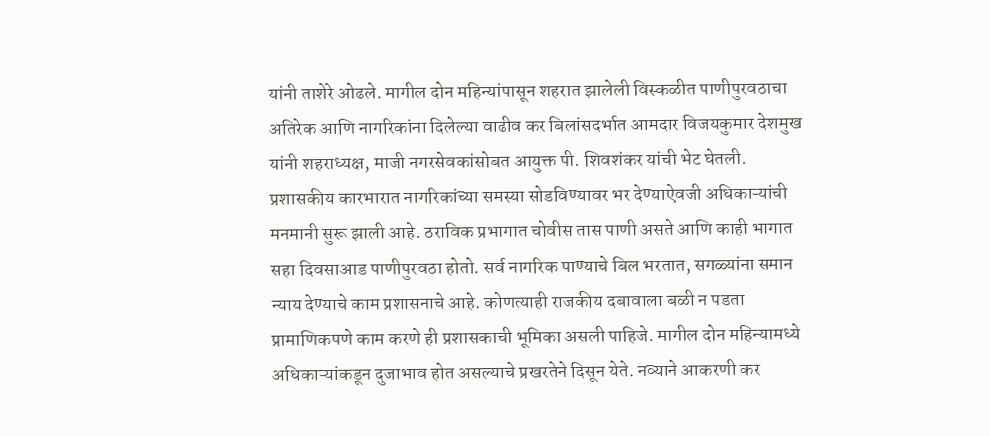यांनी ताशेरे ओढले. मागील दोन महिन्यांपासून शहरात झालेली विस्कळीत पाणीपुरवठाचा अतिरेक आणि नागरिकांना दिलेल्या वाढीव कर बिलांसदर्भात आमदार विजयकुमार देशमुख यांनी शहराध्यक्ष, माजी नगरसेवकांसोबत आयुक्त पी. शिवशंकर यांची भेट घेतली. प्रशासकीय कारभारात नागरिकांच्या समस्या सोडविण्यावर भर देण्याऐवजी अधिकाऱ्यांची मनमानी सुरू झाली आहे. ठराविक प्रभागात चोवीस तास पाणी असते आणि काही भागात सहा दिवसाआड पाणीपुरवठा होतो. सर्व नागरिक पाण्याचे बिल भरतात, सगळ्यांना समान न्याय देण्याचे काम प्रशासनाचे आहे. कोणत्याही राजकीय दबावाला बळी न पडता प्रामाणिकपणे काम करणे ही प्रशासकाची भूमिका असली पाहिजे. मागील दोन महिन्यामध्ये अधिकाऱ्यांकडून दुजाभाव होत असल्याचे प्रखरतेने दिसून येते. नव्याने आकरणी कर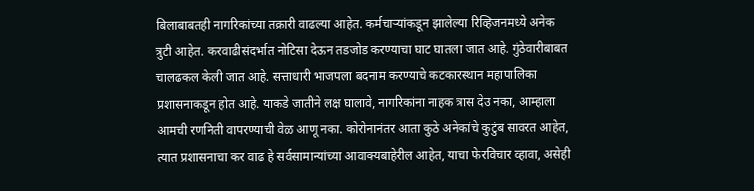बिलाबाबतही नागरिकांच्या तक्रारी वाढल्या आहेत. कर्मचाऱ्यांकडून झालेल्या रिव्हिजनमध्ये अनेक त्रुटी आहेत. करवाढीसंदर्भात नोटिसा देऊन तडजोड करण्याचा घाट घातला जात आहे. गुंठेवारीबाबत चालढकल केली जात आहे. सत्ताधारी भाजपला बदनाम करण्याचे कटकारस्थान महापालिका प्रशासनाकडून होत आहे. याकडे जातीने लक्ष घालावे, नागरिकांना नाहक त्रास देउ नका, आम्हाला आमची रणनिती वापरण्याची वेळ आणू नका. कोरोनानंतर आता कुठे अनेकांचे कुटुंब सावरत आहेत, त्यात प्रशासनाचा कर वाढ हे सर्वसामान्यांच्या आवाक्यबाहेरील आहेत, याचा फेरविचार व्हावा, असेही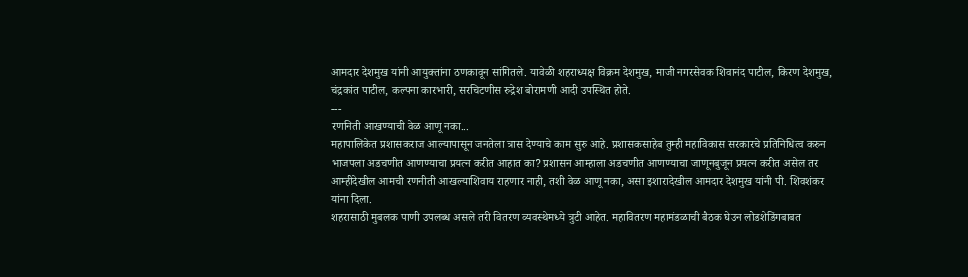आमदार देशमुख यांनी आयुक्तांना ठणकावून सांगितले. यावेळी शहराध्यक्ष विक्रम देशमुख, माजी नगरसेवक शिवानंद पाटील, किरण देशमुख, चंद्रकांत पाटील, कल्पना कारभारी, सरचिटणीस रुद्रेश बोरामणी आदी उपस्थित होते.
---
रणनिती आखण्याची वेळ आणू नका...
महापालिकेत प्रशासकराज आल्यापासून जनतेला त्रास देण्याचे काम सुरु आहे. प्रशासकसाहेब तुम्ही महाविकास सरकारचे प्रतिनिधित्व करुन भाजपला अडचणीत आणण्याचा प्रयत्न करीत आहात का? प्रशासन आम्हाला अडचणीत आणण्याचा जाणूनबुजून प्रयत्न करीत असेल तर आम्हीदेखील आमची रणनीती आखल्याशिवाय राहणार नाही, तशी वेळ आणू नका, असा इशारादेखील आमदार देशमुख यांनी पी. शिवशंकर यांना दिला.
शहरासाठी मुबलक पाणी उपलब्ध असले तरी वितरण व्यवस्थेमध्ये त्रुटी आहेत. महावितरण महामंडळाची बैठक घेउन लोडशेडिंगबाबत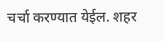चर्चा करण्यात येईल. शहर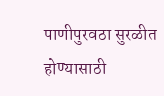पाणीपुरवठा सुरळीत होण्यासाठी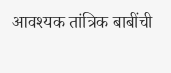आवश्यक तांत्रिक बाबींची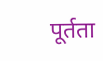पूर्तता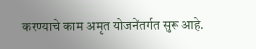करण्याचे काम अमृत योजनेंतर्गत सुरू आहे.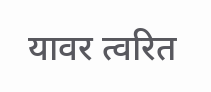यावर त्वरित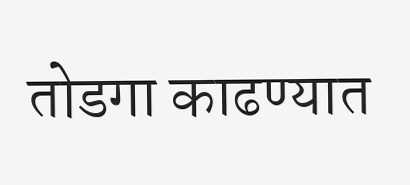तोडगा काढण्यात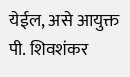येईल, असे आयुक्त पी. शिवशंकर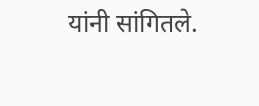यांनी सांगितले.